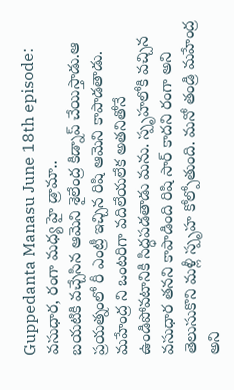Guppedanta Manasu June 18th episode: వసుధార, రంగా మధ్య హై డ్రామా..
బయటికి వచ్చేసిన ఆమెని శైలేంద్ర కిడ్నాప్ చేయిస్తాడు.ఆ ప్రయత్నంలో రీ ఎంట్రీ ఇచ్చిన రిషి ఆమెని కాపాడతాడు. మహేంద్ర ని ఒంటరిగా వదిలేయలేక అతనితోనే ఉండిపోవటానికి సిద్ధపడతాడు మను. స్పృహలోకి వచ్చిన వసుధార తనని కాపాడింది రిషి సార్ కాదని రంగా అని తెలుసుకొని మళ్లీ స్పృహ కోల్పోతుంది. మనో తండ్రి మహేంద్ర అని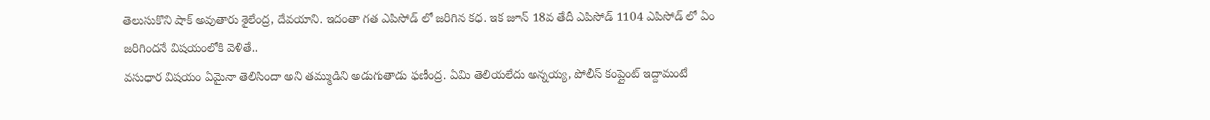తెలుసుకొని షాక్ అవుతారు శైలేంద్ర, దేవయాని. ఇదంతా గత ఎపిసోడ్ లో జరిగిన కధ. ఇక జూన్ 18వ తేదీ ఎపిసోడ్ 1104 ఎపిసోడ్ లో ఏం జరిగిందనే విషయంలోకి వెళితే..
వసుధార విషయం ఏమైనా తెలిసిందా అని తమ్ముడిని అడుగుతాడు ఫణీంద్ర. ఏమి తెలియలేదు అన్నయ్య, పోలీస్ కంప్లైంట్ ఇద్దామంటే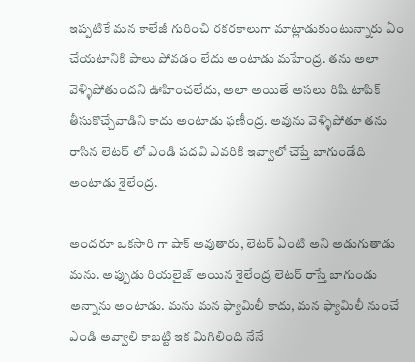ఇప్పటికే మన కాలేజీ గురించి రకరకాలుగా మాట్లాడుకుంటున్నారు ఏం చేయటానికి పాలు పోవడం లేదు అంటాడు మహేంద్ర. తను అలా వెళ్ళిపోతుందని ఊహించలేదు, అలా అయితే అసలు రిషి టాపిక్ తీసుకొచ్చేవాడిని కాదు అంటాడు ఫణీంద్ర. అవును వెళ్ళిపోతూ తను రాసిన లెటర్ లో ఎండి పదవి ఎవరికి ఇవ్వాలో చెప్తే బాగుండేది అంటాడు శైలేంద్ర.

అందరూ ఒకసారి గా షాక్ అవుతారు, లెటర్ ఏంటి అని అడుగుతాడు మను. అప్పుడు రియలైజ్ అయిన శైలేంద్ర లెటర్ రాస్తే బాగుండు అన్నాను అంటాడు. మను మన ఫ్యామిలీ కాదు, మన ఫ్యామిలీ నుంచే ఎండి అవ్వాలి కాబట్టి ఇక మిగిలింది నేనే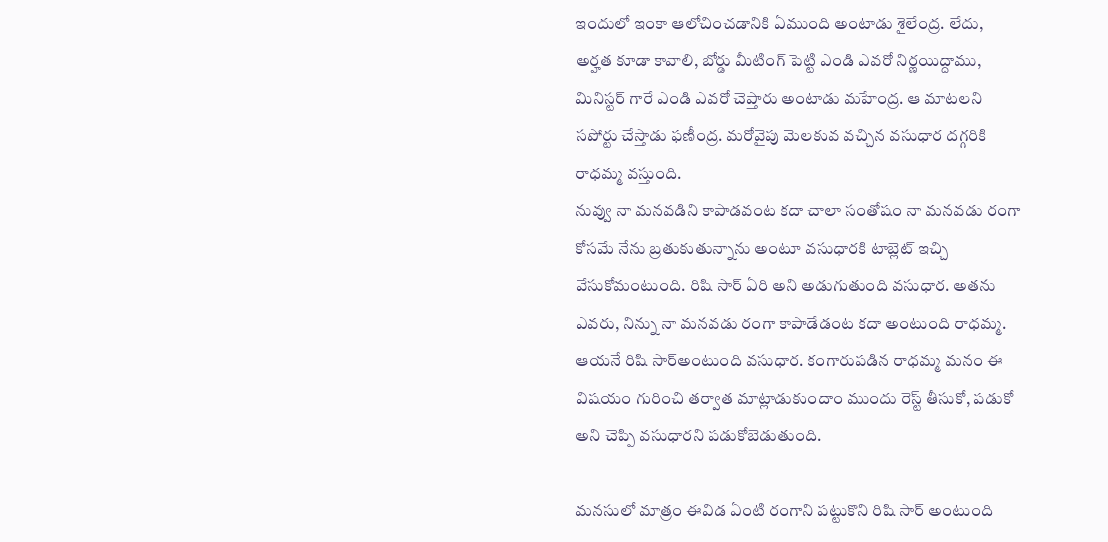ఇందులో ఇంకా ఆలోచించడానికి ఏముంది అంటాడు శైలేంద్ర. లేదు, అర్హత కూడా కావాలి, బోర్డు మీటింగ్ పెట్టి ఎండి ఎవరో నిర్ణయిద్దాము, మినిస్టర్ గారే ఎండి ఎవరో చెప్తారు అంటాడు మహేంద్ర. ఆ మాటలని సపోర్టు చేస్తాడు ఫణీంద్ర. మరోవైపు మెలకువ వచ్చిన వసుధార దగ్గరికి రాధమ్మ వస్తుంది.
నువ్వు నా మనవడిని కాపాడవంట కదా చాలా సంతోషం నా మనవడు రంగా కోసమే నేను బ్రతుకుతున్నాను అంటూ వసుధారకి టాబ్లెట్ ఇచ్చి వేసుకోమంటుంది. రిషి సార్ ఏరి అని అడుగుతుంది వసుధార. అతను ఎవరు, నిన్ను నా మనవడు రంగా కాపాడేడంట కదా అంటుంది రాధమ్మ. ఆయనే రిషి సార్అంటుంది వసుధార. కంగారుపడిన రాధమ్మ మనం ఈ విషయం గురించి తర్వాత మాట్లాడుకుందాం ముందు రెస్ట్ తీసుకో, పడుకో అని చెప్పి వసుధారని పడుకోబెడుతుంది.

మనసులో మాత్రం ఈవిడ ఏంటి రంగాని పట్టుకొని రిషి సార్ అంటుంది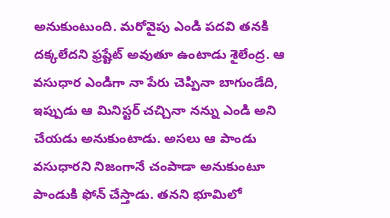అనుకుంటుంది. మరోవైపు ఎండి పదవి తనకి దక్కలేదని ఫ్రష్టేట్ అవుతూ ఉంటాడు శైలేంద్ర. ఆ వసుధార ఎండిగా నా పేరు చెప్పినా బాగుండేది, ఇప్పుడు ఆ మినిస్టర్ చచ్చినా నన్ను ఎండి అని చేయడు అనుకుంటాడు. అసలు ఆ పాండు వసుధారని నిజంగానే చంపాడా అనుకుంటూ పాండుకి ఫోన్ చేస్తాడు. తనని భూమిలో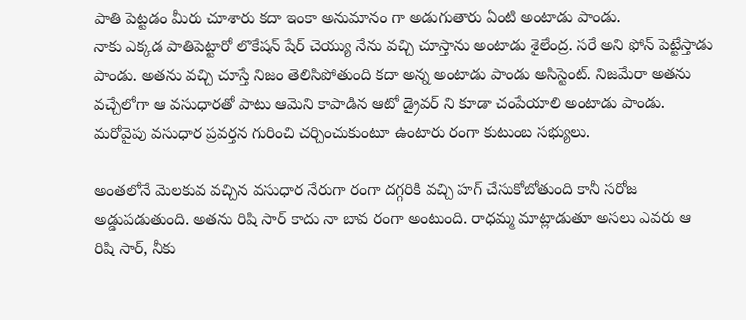పాతి పెట్టడం మీరు చూశారు కదా ఇంకా అనుమానం గా అడుగుతారు ఏంటి అంటాడు పాండు.
నాకు ఎక్కడ పాతిపెట్టారో లొకేషన్ షేర్ చెయ్యు నేను వచ్చి చూస్తాను అంటాడు శైలేంద్ర. సరే అని ఫోన్ పెట్టేస్తాడు పాండు. అతను వచ్చి చూస్తే నిజం తెలిసిపోతుంది కదా అన్న అంటాడు పాండు అసిస్టెంట్. నిజమేరా అతను వచ్చేలోగా ఆ వసుధారతో పాటు ఆమెని కాపాడిన ఆటో డ్రైవర్ ని కూడా చంపేయాలి అంటాడు పాండు. మరోవైపు వసుధార ప్రవర్తన గురించి చర్చించుకుంటూ ఉంటారు రంగా కుటుంబ సభ్యులు.

అంతలోనే మెలకువ వచ్చిన వసుధార నేరుగా రంగా దగ్గరికి వచ్చి హగ్ చేసుకోబోతుంది కానీ సరోజ అడ్డుపడుతుంది. అతను రిషి సార్ కాదు నా బావ రంగా అంటుంది. రాధమ్మ మాట్లాడుతూ అసలు ఎవరు ఆ రిషి సార్, నీకు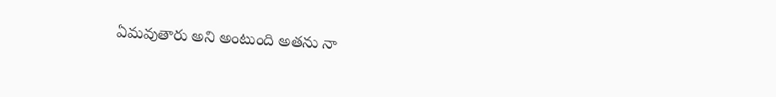ఏమవుతారు అని అంటుంది అతను నా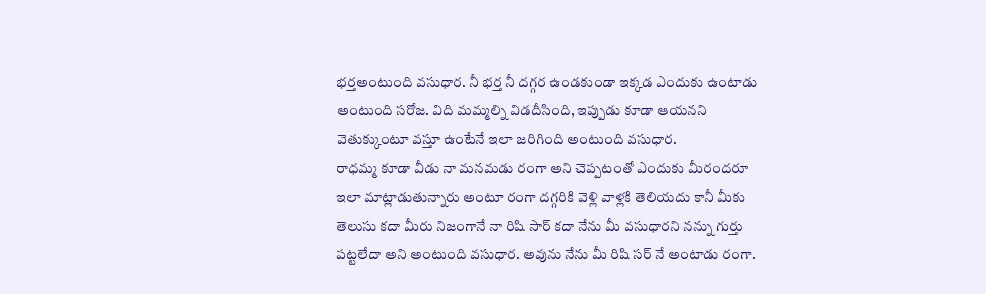భర్తఅంటుంది వసుధార. నీ భర్త నీ దగ్గర ఉండకుండా ఇక్కడ ఎందుకు ఉంటాడు అంటుంది సరోజ. విది మమ్మల్ని విడదీసింది, ఇప్పుడు కూడా ఆయనని వెతుక్కుంటూ వస్తూ ఉంటేనే ఇలా జరిగింది అంటుంది వసుధార.
రాధమ్మ కూడా వీడు నా మనమడు రంగా అని చెప్పటంతో ఎందుకు మీరందరూ ఇలా మాట్లాడుతున్నారు అంటూ రంగా దగ్గరికి వెళ్లి వాళ్లకి తెలియదు కానీ మీకు తెలుసు కదా మీరు నిజంగానే నా రిషి సార్ కదా నేను మీ వసుధారని నన్ను గుర్తు పట్టలేదా అని అంటుంది వసుధార. అవును నేను మీ రిషి సర్ నే అంటాడు రంగా.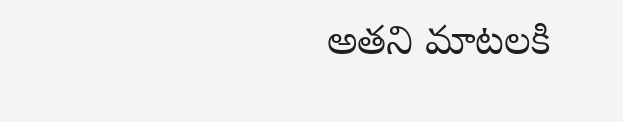అతని మాటలకి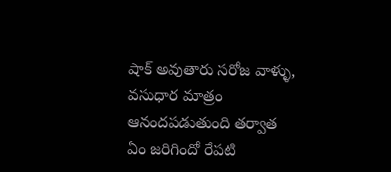షాక్ అవుతారు సరోజ వాళ్ళు, వసుధార మాత్రం ఆనందపడుతుంది తర్వాత ఏం జరిగిందో రేపటి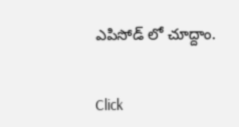ఎపిసోడ్ లో చూద్దాం.


Click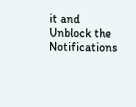it and Unblock the Notifications